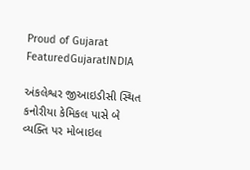Proud of Gujarat
FeaturedGujaratINDIA

અંકલેશ્વર જીઆઇડીસી સ્થિત કનોરીયા કેમિકલ પાસે બે વ્યક્તિ પર મોબાઇલ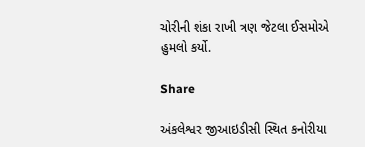ચોરીની શંકા રાખી ત્રણ જેટલા ઈસમોએ હુમલો કર્યો.

Share

અંકલેશ્વર જીઆઇડીસી સ્થિત કનોરીયા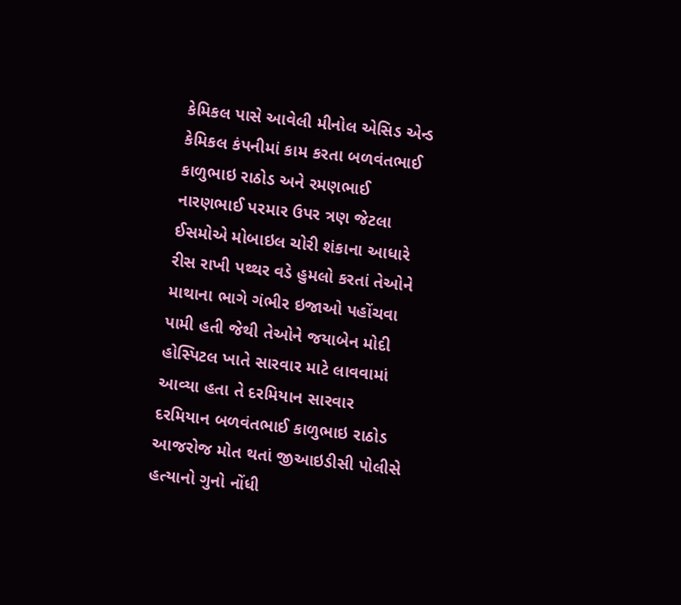કેમિકલ પાસે આવેલી મીનોલ એસિડ એન્ડ કેમિકલ કંપનીમાં કામ કરતા બળવંતભાઈ કાળુભાઇ રાઠોડ અને રમણભાઈ નારણભાઈ પરમાર ઉપર ત્રણ જેટલા ઈસમોએ મોબાઇલ ચોરી શંકાના આધારે રીસ રાખી પથ્થર વડે હુમલો કરતાં તેઓને માથાના ભાગે ગંભીર ઇજાઓ પહોંચવા પામી હતી જેથી તેઓને જયાબેન મોદી હોસ્પિટલ ખાતે સારવાર માટે લાવવામાં આવ્યા હતા તે દરમિયાન સારવાર દરમિયાન બળવંતભાઈ કાળુભાઇ રાઠોડ આજરોજ મોત થતાં જીઆઇડીસી પોલીસે હત્યાનો ગુનો નોંધી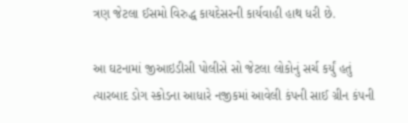ત્રણ જેટલા ઈસમો વિરુદ્ધ કાયદેસરની કાર્યવાહી હાથ ધરી છે.

આ ઘટનામાં જીઆઇડીસી પોલીસે સો જેટલા લોકોનું સર્ચ કર્યું હતું ત્યારબાદ ડોગ સ્કોડના આધારે નજીકમાં આવેલી કંપની સાઈ ગ્રીન કંપની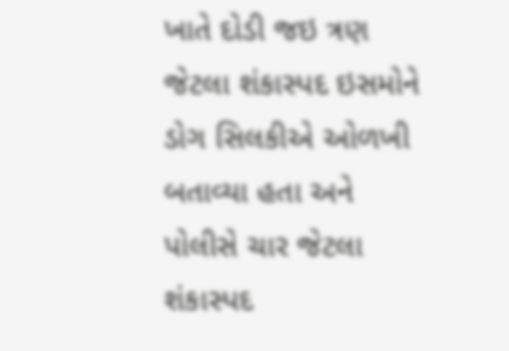ખાતે દોડી જઇ ત્રણ જેટલા શંકાસ્પદ ઇસમોને ડોગ સિલકીએ ઓળખી બતાવ્યા હતા અને પોલીસે ચાર જેટલા શંકાસ્પદ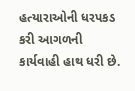હત્યારાઓની ધરપકડ કરી આગળની કાર્યવાહી હાથ ધરી છે.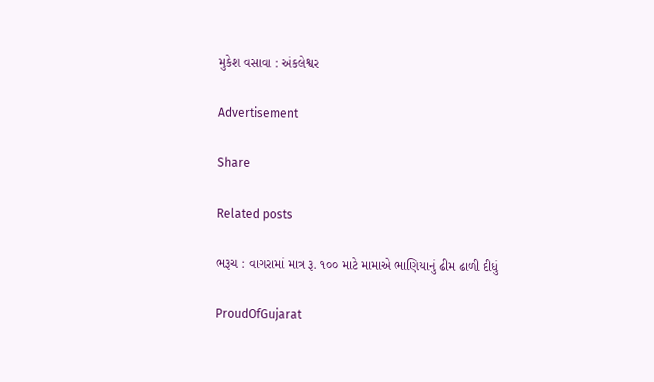મુકેશ વસાવા : અંકલેશ્વર

Advertisement

Share

Related posts

ભરૂચ : વાગરામાં માત્ર રૂ. ૧૦૦ માટે મામાએ ભાણિયાનું ઢીમ ઢાળી દીધું

ProudOfGujarat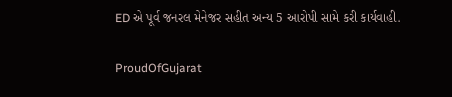ED એ પૂર્વ જનરલ મેનેજર સહીત અન્ય 5 આરોપી સામે કરી કાર્યવાહી.

ProudOfGujarat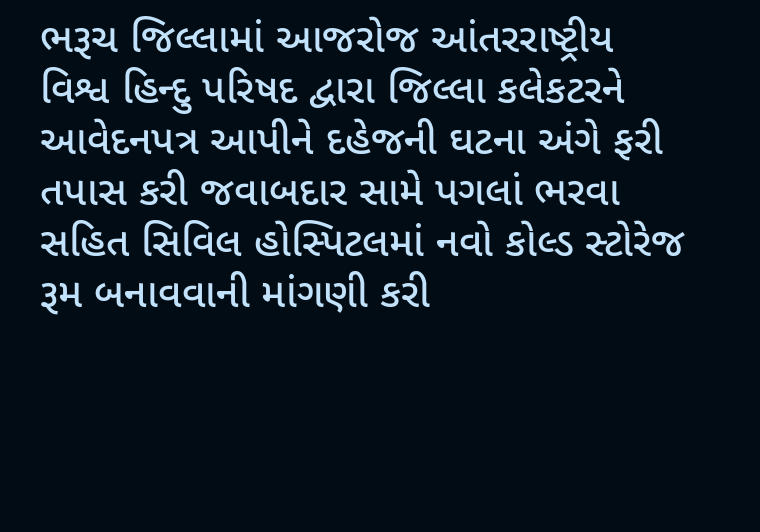ભરૂચ જિલ્લામાં આજરોજ આંતરરાષ્ટ્રીય વિશ્વ હિન્દુ પરિષદ દ્વારા જિલ્લા કલેકટરને આવેદનપત્ર આપીને દહેજની ઘટના અંગે ફરી તપાસ કરી જવાબદાર સામે પગલાં ભરવા સહિત સિવિલ હોસ્પિટલમાં નવો કોલ્ડ સ્ટોરેજ રૂમ બનાવવાની માંગણી કરી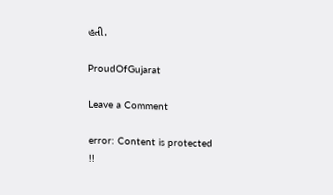હતી.

ProudOfGujarat

Leave a Comment

error: Content is protected !!